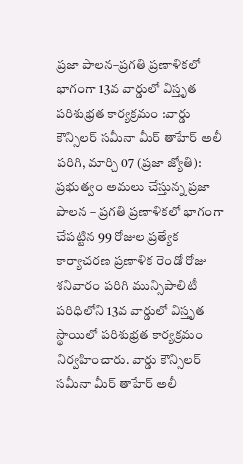ప్రజా పాలన–ప్రగతి ప్రణాళికలో భాగంగా 13వ వార్డులో విస్తృత పరిశుభ్రత కార్యక్రమం :వార్డు కౌన్సిలర్ సమీనా మీర్ తాహేర్ అలీ
పరిగి, మార్చి 07 (ప్రజా జ్యోతి):
ప్రభుత్వం అమలు చేస్తున్న ప్రజా పాలన – ప్రగతి ప్రణాళికలో భాగంగా చేపట్టిన 99 రోజుల ప్రత్యేక కార్యాచరణ ప్రణాళిక రెండో రోజు శనివారం పరిగి మున్సిపాలిటీ పరిధిలోని 13వ వార్డులో విస్తృత స్థాయిలో పరిశుభ్రత కార్యక్రమం నిర్వహించారు. వార్డు కౌన్సిలర్ సమీనా మీర్ తాహేర్ అలీ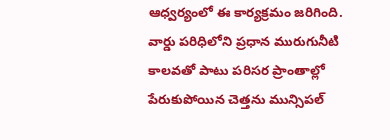ఆధ్వర్యంలో ఈ కార్యక్రమం జరిగింది.
వార్డు పరిధిలోని ప్రధాన మురుగునీటి కాలవతో పాటు పరిసర ప్రాంతాల్లో పేరుకుపోయిన చెత్తను మున్సిపల్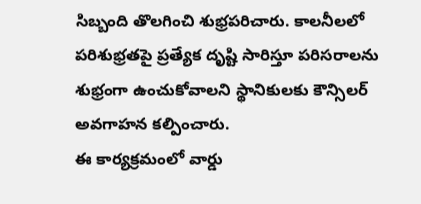సిబ్బంది తొలగించి శుభ్రపరిచారు. కాలనీలలో పరిశుభ్రతపై ప్రత్యేక దృష్టి సారిస్తూ పరిసరాలను శుభ్రంగా ఉంచుకోవాలని స్థానికులకు కౌన్సిలర్ అవగాహన కల్పించారు.
ఈ కార్యక్రమంలో వార్డు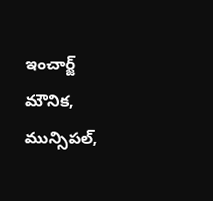ఇంచార్జ్ మౌనిక, మున్సిపల్,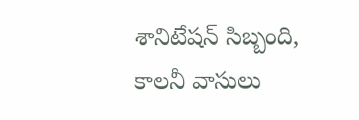శానిటేషన్ సిబ్బంది, కాలనీ వాసులు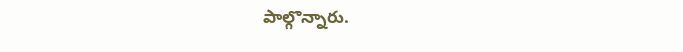పాల్గొన్నారు.